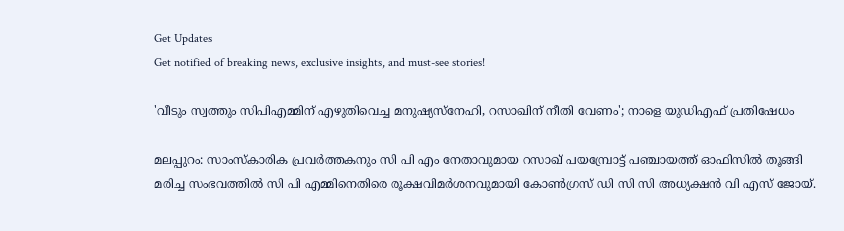Get Updates
Get notified of breaking news, exclusive insights, and must-see stories!

'വീടും സ്വത്തും സിപിഎമ്മിന് എഴുതിവെച്ച മനുഷ്യസ്നേഹി, റസാഖിന് നീതി വേണം'; നാളെ യുഡിഎഫ് പ്രതിഷേധം

മലപ്പുറം: സാംസ്‌കാരിക പ്രവർത്തകനും സി പി എം നേതാവുമായ റസാഖ് പയമ്പ്രോട്ട് പഞ്ചായത്ത് ഓഫിസിൽ തൂങ്ങി മരിച്ച സംഭവത്തിൽ സി പി എമ്മിനെതിരെ രൂക്ഷവിമർശനവുമായി കോൺഗ്രസ് ഡി സി സി അധ്യക്ഷൻ വി എസ് ജോയ്.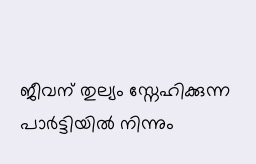ജീവന് തുല്യം സ്നേഹിക്കുന്ന പാർട്ടിയിൽ നിന്നും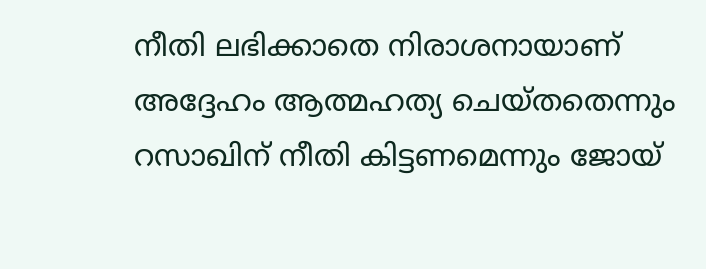നീതി ലഭിക്കാതെ നിരാശനായാണ് അദ്ദേഹം ആത്മഹത്യ ചെയ്തതെന്നും റസാഖിന് നീതി കിട്ടണമെന്നും ജോയ്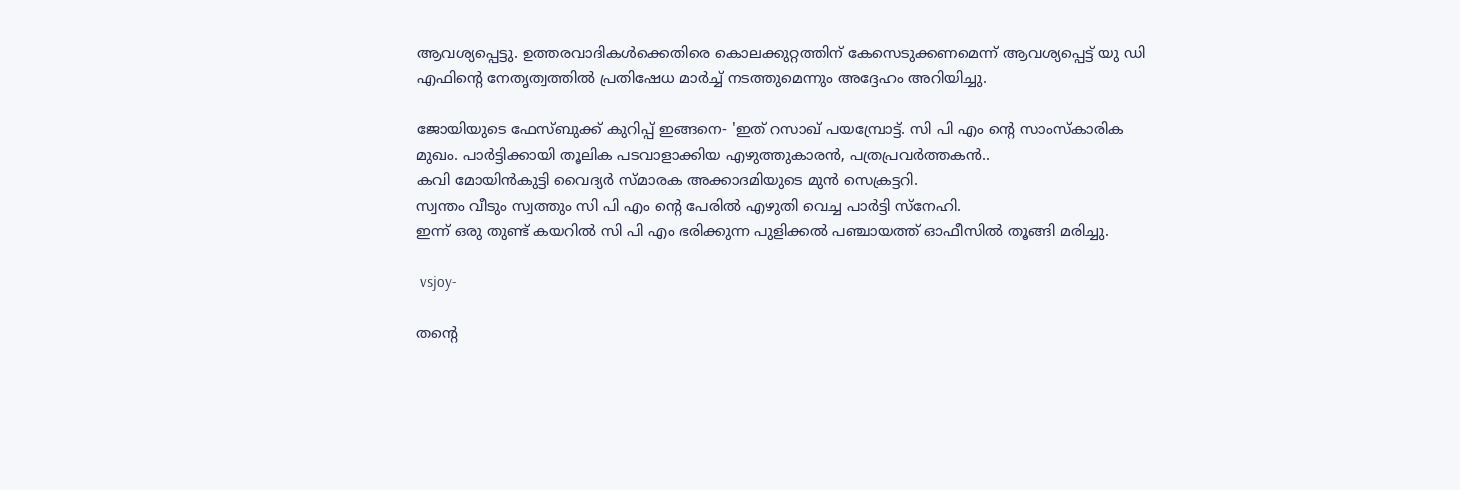ആവശ്യപ്പെട്ടു. ഉത്തരവാദികൾക്കെതിരെ കൊലക്കുറ്റത്തിന് കേസെടുക്കണമെന്ന് ആവശ്യപ്പെട്ട് യു ഡി എഫിന്റെ നേതൃത്വത്തിൽ പ്രതിഷേധ മാർച്ച് നടത്തുമെന്നും അദ്ദേഹം അറിയിച്ചു.

ജോയിയുടെ ഫേസ്ബുക്ക് കുറിപ്പ് ഇങ്ങനെ- 'ഇത് റസാഖ് പയമ്പ്രോട്ട്. സി പി എം ന്റെ സാംസ്കാരിക മുഖം. പാർട്ടിക്കായി തൂലിക പടവാളാക്കിയ എഴുത്തുകാരൻ, പത്രപ്രവർത്തകൻ..
കവി മോയിൻകുട്ടി വൈദ്യർ സ്മാരക അക്കാദമിയുടെ മുൻ സെക്രട്ടറി.
സ്വന്തം വീടും സ്വത്തും സി പി എം ന്റെ പേരിൽ എഴുതി വെച്ച പാർട്ടി സ്‌നേഹി.
ഇന്ന് ഒരു തുണ്ട് കയറിൽ സി പി എം ഭരിക്കുന്ന പുളിക്കൽ പഞ്ചായത്ത് ഓഫീസിൽ തൂങ്ങി മരിച്ചു.

 vsjoy-

തന്റെ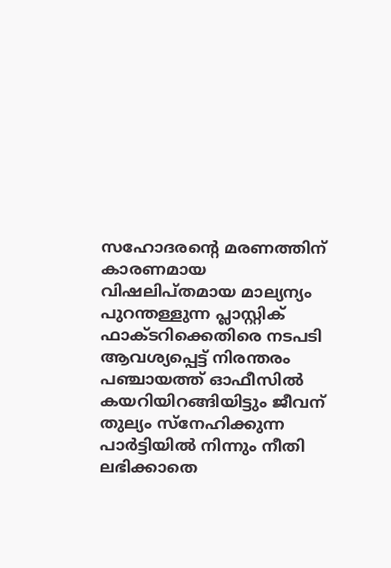സഹോദരന്റെ മരണത്തിന് കാരണമായ വിഷലിപ്‌തമായ മാല്യന്യം പുറന്തള്ളുന്ന പ്ലാസ്റ്റിക് ഫാക്ടറിക്കെതിരെ നടപടി ആവശ്യപ്പെട്ട് നിരന്തരം പഞ്ചായത്ത് ഓഫീസിൽ കയറിയിറങ്ങിയിട്ടും ജീവന് തുല്യം സ്നേഹിക്കുന്ന പാർട്ടിയിൽ നിന്നും നീതി ലഭിക്കാതെ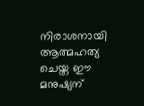നിരാശനായി ആത്മഹത്യ ചെയ്ത ഈ മനുഷ്യന്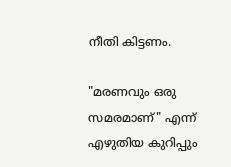നീതി കിട്ടണം.

"മരണവും ഒരു സമരമാണ്" എന്ന് എഴുതിയ കുറിപ്പും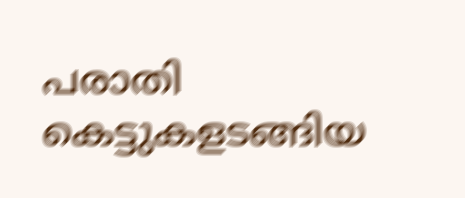പരാതി കെട്ടുകളടങ്ങിയ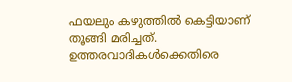ഫയലും കഴുത്തിൽ കെട്ടിയാണ് തൂങ്ങി മരിച്ചത്. ഉത്തരവാദികൾക്കെതിരെ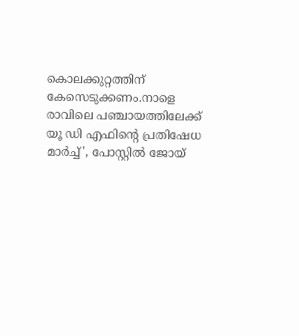കൊലക്കുറ്റത്തിന് കേസെടുക്കണം.നാളെ രാവിലെ പഞ്ചായത്തിലേക്ക് യൂ ഡി എഫിന്റെ പ്രതിഷേധ മാർച്ച്', പോസ്റ്റിൽ ജോയ്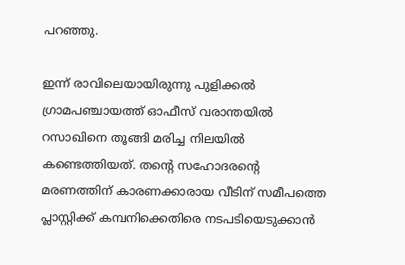പറഞ്ഞു.

ഇന്ന് രാവിലെയായിരുന്നു പുളിക്കൽ ഗ്രാമപഞ്ചായത്ത് ഓഫീസ് വരാന്തയിൽ റസാഖിനെ തൂങ്ങി മരിച്ച നിലയിൽ കണ്ടെത്തിയത്. തന്റെ സഹോദരന്റെ മരണത്തിന് കാരണക്കാരായ വീടിന് സമീപത്തെ പ്ലാസ്റ്റിക്ക് കമ്പനിക്കെതിരെ നടപടിയെടുക്കാൻ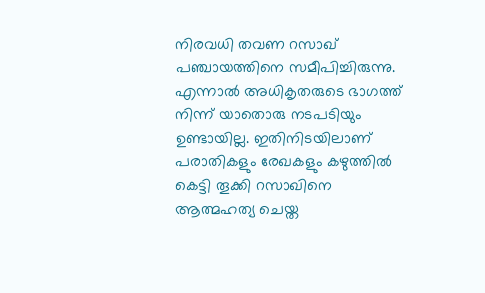നിരവധി തവണ റസാഖ് പഞ്ചായത്തിനെ സമീപിച്ചിരുന്നു. എന്നാൽ അധികൃതരുടെ ഭാഗത്ത് നിന്ന് യാതൊരു നടപടിയും ഉണ്ടായില്ല. ഇതിനിടയിലാണ് പരാതികളും രേഖകളും കഴുത്തിൽ കെട്ടി തൂക്കി റസാഖിനെ ആത്മഹത്യ ചെയ്ത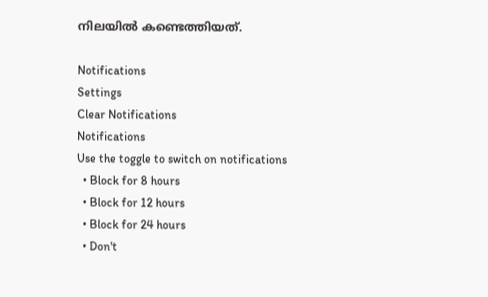നിലയിൽ കണ്ടെത്തിയത്.

Notifications
Settings
Clear Notifications
Notifications
Use the toggle to switch on notifications
  • Block for 8 hours
  • Block for 12 hours
  • Block for 24 hours
  • Don't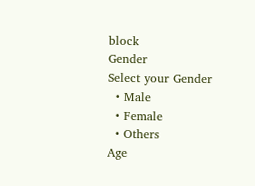block
Gender
Select your Gender
  • Male
  • Female
  • Others
Age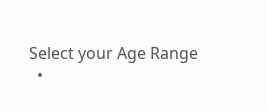Select your Age Range
  •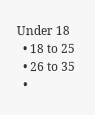Under 18
  • 18 to 25
  • 26 to 35
  •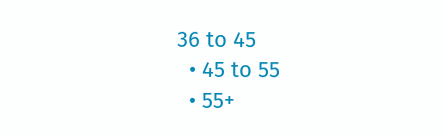36 to 45
  • 45 to 55
  • 55+